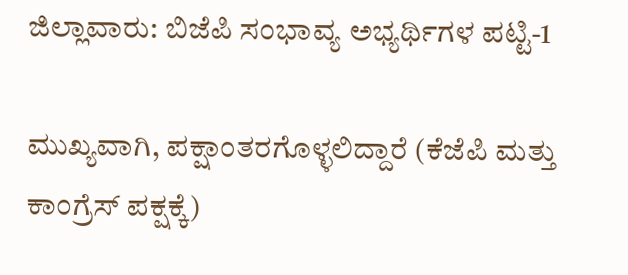ಜಿಲ್ಲಾವಾರು: ಬಿಜೆಪಿ ಸಂಭಾವ್ಯ ಅಭ್ಯರ್ಥಿಗಳ ಪಟ್ಟಿ-1

ಮುಖ್ಯವಾಗಿ, ಪಕ್ಷಾಂತರಗೊಳ್ಳಲಿದ್ದಾರೆ (ಕೆಜೆಪಿ ಮತ್ತು ಕಾಂಗ್ರೆಸ್ ಪಕ್ಷಕ್ಕೆ)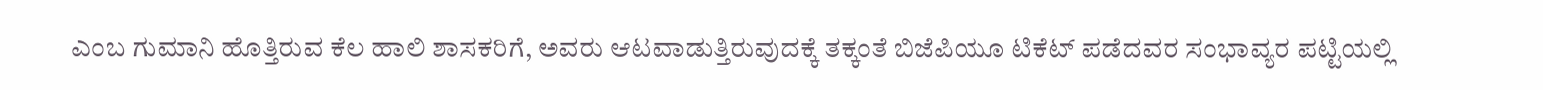ಎಂಬ ಗುಮಾನಿ ಹೊತ್ತಿರುವ ಕೆಲ ಹಾಲಿ ಶಾಸಕರಿಗೆ, ಅವರು ಆಟವಾಡುತ್ತಿರುವುದಕ್ಕೆ ತಕ್ಕಂತೆ ಬಿಜೆಪಿಯೂ ಟಿಕೆಟ್ ಪಡೆದವರ ಸಂಭಾವ್ಯರ ಪಟ್ಟಿಯಲ್ಲಿ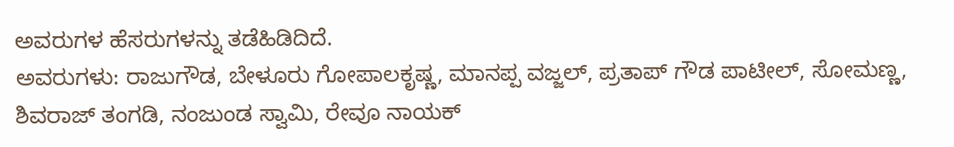ಅವರುಗಳ ಹೆಸರುಗಳನ್ನು ತಡೆಹಿಡಿದಿದೆ.
ಅವರುಗಳು: ರಾಜುಗೌಡ, ಬೇಳೂರು ಗೋಪಾಲಕೃಷ್ಣ, ಮಾನಪ್ಪ ವಜ್ಜಲ್, ಪ್ರತಾಪ್ ಗೌಡ ಪಾಟೀಲ್, ಸೋಮಣ್ಣ, ಶಿವರಾಜ್ ತಂಗಡಿ, ನಂಜುಂಡ ಸ್ವಾಮಿ, ರೇವೂ ನಾಯಕ್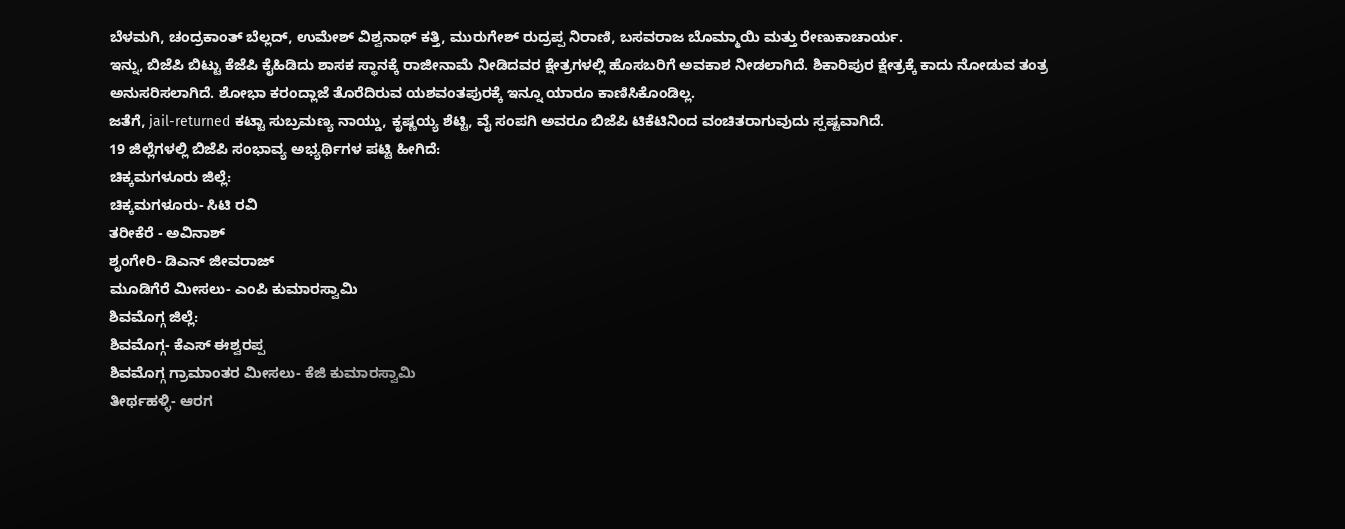ಬೆಳಮಗಿ, ಚಂದ್ರಕಾಂತ್ ಬೆಲ್ಲದ್, ಉಮೇಶ್ ವಿಶ್ವನಾಥ್ ಕತ್ತಿ, ಮುರುಗೇಶ್ ರುದ್ರಪ್ಪ ನಿರಾಣಿ, ಬಸವರಾಜ ಬೊಮ್ಮಾಯಿ ಮತ್ತು ರೇಣುಕಾಚಾರ್ಯ.
ಇನ್ನು, ಬಿಜೆಪಿ ಬಿಟ್ಟು ಕೆಜೆಪಿ ಕೈಹಿಡಿದು ಶಾಸಕ ಸ್ಥಾನಕ್ಕೆ ರಾಜೀನಾಮೆ ನೀಡಿದವರ ಕ್ಷೇತ್ರಗಳಲ್ಲಿ ಹೊಸಬರಿಗೆ ಅವಕಾಶ ನೀಡಲಾಗಿದೆ. ಶಿಕಾರಿಪುರ ಕ್ಷೇತ್ರಕ್ಕೆ ಕಾದು ನೋಡುವ ತಂತ್ರ ಅನುಸರಿಸಲಾಗಿದೆ. ಶೋಭಾ ಕರಂದ್ಲಾಜೆ ತೊರೆದಿರುವ ಯಶವಂತಪುರಕ್ಕೆ ಇನ್ನೂ ಯಾರೂ ಕಾಣಿಸಿಕೊಂಡಿಲ್ಲ.
ಜತೆಗೆ, jail-returned ಕಟ್ಟಾ ಸುಬ್ರಮಣ್ಯ ನಾಯ್ಡು, ಕೃಷ್ಣಯ್ಯ ಶೆಟ್ಟಿ, ವೈ ಸಂಪಗಿ ಅವರೂ ಬಿಜೆಪಿ ಟಿಕೆಟಿನಿಂದ ವಂಚಿತರಾಗುವುದು ಸ್ಪಷ್ಟವಾಗಿದೆ.
19 ಜಿಲ್ಲೆಗಳಲ್ಲಿ ಬಿಜೆಪಿ ಸಂಭಾವ್ಯ ಅಭ್ಯರ್ಥಿಗಳ ಪಟ್ಟಿ ಹೀಗಿದೆ:
ಚಿಕ್ಕಮಗಳೂರು ಜಿಲ್ಲೆ:
ಚಿಕ್ಕಮಗಳೂರು- ಸಿಟಿ ರವಿ
ತರೀಕೆರೆ - ಅವಿನಾಶ್
ಶೃಂಗೇರಿ- ಡಿಎನ್ ಜೀವರಾಜ್
ಮೂಡಿಗೆರೆ ಮೀಸಲು- ಎಂಪಿ ಕುಮಾರಸ್ವಾಮಿ
ಶಿವಮೊಗ್ಗ ಜಿಲ್ಲೆ:
ಶಿವಮೊಗ್ಗ- ಕೆಎಸ್ ಈಶ್ವರಪ್ಪ
ಶಿವಮೊಗ್ಗ ಗ್ರಾಮಾಂತರ ಮೀಸಲು- ಕೆಜಿ ಕುಮಾರಸ್ವಾಮಿ
ತೀರ್ಥಹಳ್ಳಿ- ಆರಗ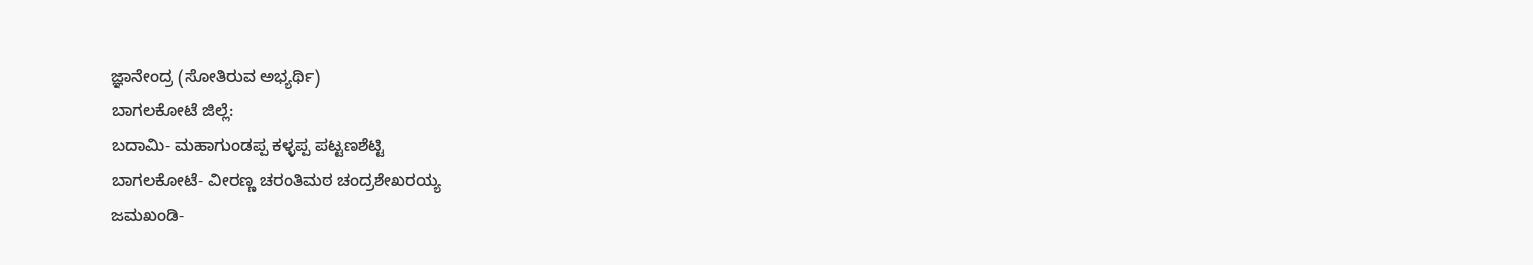ಜ್ಞಾನೇಂದ್ರ (ಸೋತಿರುವ ಅಭ್ಯರ್ಥಿ)
ಬಾಗಲಕೋಟೆ ಜಿಲ್ಲೆ:
ಬದಾಮಿ- ಮಹಾಗುಂಡಪ್ಪ ಕಳ್ಳಪ್ಪ ಪಟ್ಟಣಶೆಟ್ಟಿ
ಬಾಗಲಕೋಟೆ- ವೀರಣ್ಣ ಚರಂತಿಮಠ ಚಂದ್ರಶೇಖರಯ್ಯ
ಜಮಖಂಡಿ-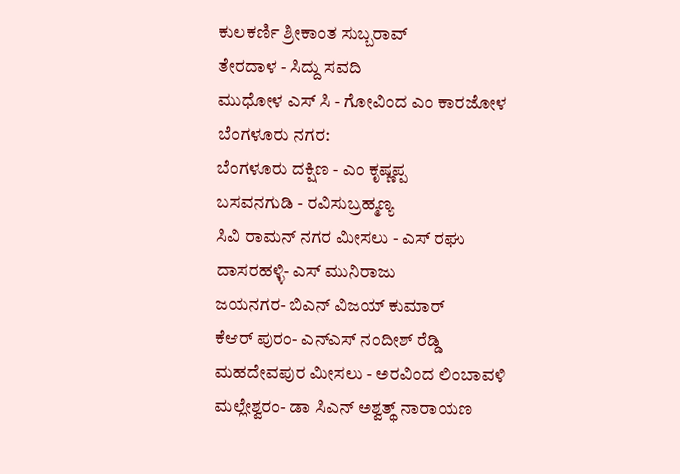ಕುಲಕರ್ಣಿ ಶ್ರೀಕಾಂತ ಸುಬ್ಬರಾವ್
ತೇರದಾಳ - ಸಿದ್ದು ಸವದಿ
ಮುಧೋಳ ಎಸ್ ಸಿ - ಗೋವಿಂದ ಎಂ ಕಾರಜೋಳ
ಬೆಂಗಳೂರು ನಗರ:
ಬೆಂಗಳೂರು ದಕ್ಷಿಣ - ಎಂ ಕೃಷ್ಣಪ್ಪ
ಬಸವನಗುಡಿ - ರವಿಸುಬ್ರಹ್ಮಣ್ಯ
ಸಿವಿ ರಾಮನ್ ನಗರ ಮೀಸಲು - ಎಸ್ ರಘು
ದಾಸರಹಳ್ಳಿ- ಎಸ್ ಮುನಿರಾಜು
ಜಯನಗರ- ಬಿಎನ್ ವಿಜಯ್ ಕುಮಾರ್
ಕೆಆರ್ ಪುರಂ- ಎನ್ಎಸ್ ನಂದೀಶ್ ರೆಡ್ಡಿ
ಮಹದೇವಪುರ ಮೀಸಲು - ಅರವಿಂದ ಲಿಂಬಾವಳಿ
ಮಲ್ಲೇಶ್ವರಂ- ಡಾ ಸಿಎನ್ ಅಶ್ವತ್ಥ್ ನಾರಾಯಣ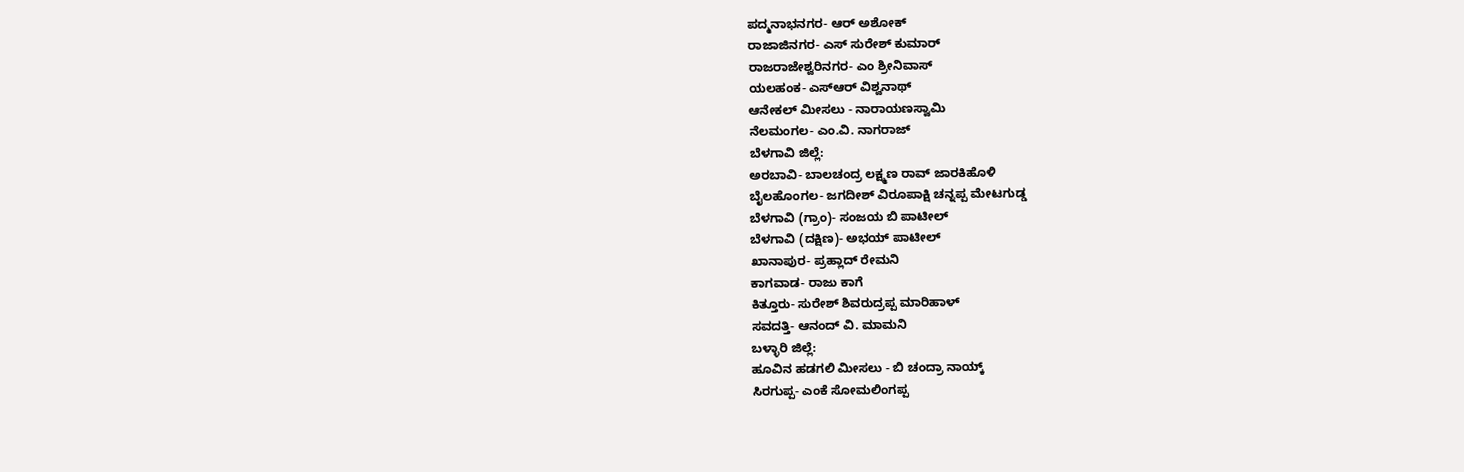ಪದ್ಮನಾಭನಗರ- ಆರ್ ಅಶೋಕ್
ರಾಜಾಜಿನಗರ- ಎಸ್ ಸುರೇಶ್ ಕುಮಾರ್
ರಾಜರಾಜೇಶ್ವರಿನಗರ- ಎಂ ಶ್ರೀನಿವಾಸ್
ಯಲಹಂಕ- ಎಸ್ಆರ್ ವಿಶ್ವನಾಥ್
ಆನೇಕಲ್ ಮೀಸಲು - ನಾರಾಯಣಸ್ವಾಮಿ
ನೆಲಮಂಗಲ- ಎಂ.ವಿ. ನಾಗರಾಜ್
ಬೆಳಗಾವಿ ಜಿಲ್ಲೆ:
ಅರಬಾವಿ- ಬಾಲಚಂದ್ರ ಲಕ್ಷ್ಮಣ ರಾವ್ ಜಾರಕಿಹೊಳಿ
ಬೈಲಹೊಂಗಲ- ಜಗದೀಶ್ ವಿರೂಪಾಕ್ಷಿ ಚನ್ನಪ್ಪ ಮೇಟಗುಡ್ಡ
ಬೆಳಗಾವಿ (ಗ್ರಾಂ)- ಸಂಜಯ ಬಿ ಪಾಟೀಲ್
ಬೆಳಗಾವಿ (ದಕ್ಷಿಣ)- ಅಭಯ್ ಪಾಟೀಲ್
ಖಾನಾಪುರ- ಪ್ರಹ್ಲಾದ್ ರೇಮನಿ
ಕಾಗವಾಡ- ರಾಜು ಕಾಗೆ
ಕಿತ್ತೂರು- ಸುರೇಶ್ ಶಿವರುದ್ರಪ್ಪ ಮಾರಿಹಾಳ್
ಸವದತ್ತಿ- ಆನಂದ್ ವಿ. ಮಾಮನಿ
ಬಳ್ಳಾರಿ ಜಿಲ್ಲೆ:
ಹೂವಿನ ಹಡಗಲಿ ಮೀಸಲು - ಬಿ ಚಂದ್ರಾ ನಾಯ್ಕ್
ಸಿರಗುಪ್ಪ- ಎಂಕೆ ಸೋಮಲಿಂಗಪ್ಪ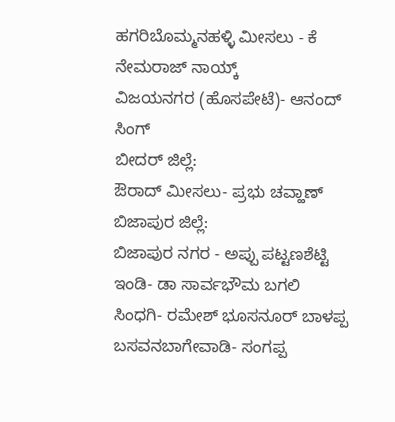ಹಗರಿಬೊಮ್ಮನಹಳ್ಳಿ ಮೀಸಲು - ಕೆ ನೇಮರಾಜ್ ನಾಯ್ಕ್
ವಿಜಯನಗರ (ಹೊಸಪೇಟೆ)- ಆನಂದ್ ಸಿಂಗ್
ಬೀದರ್ ಜಿಲ್ಲೆ:
ಔರಾದ್ ಮೀಸಲು- ಪ್ರಭು ಚವ್ಹಾಣ್
ಬಿಜಾಪುರ ಜಿಲ್ಲೆ:
ಬಿಜಾಪುರ ನಗರ - ಅಪ್ಪು ಪಟ್ಟಣಶೆಟ್ಟಿ
ಇಂಡಿ- ಡಾ ಸಾರ್ವಭೌಮ ಬಗಲಿ
ಸಿಂಧಗಿ- ರಮೇಶ್ ಭೂಸನೂರ್ ಬಾಳಪ್ಪ
ಬಸವನಬಾಗೇವಾಡಿ- ಸಂಗಪ್ಪ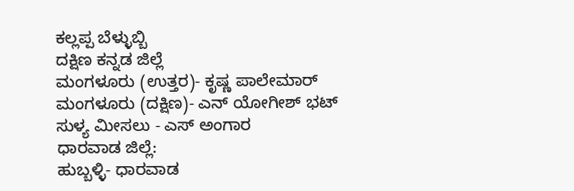ಕಲ್ಲಪ್ಪ ಬೆಳ್ಳುಬ್ಬಿ
ದಕ್ಷಿಣ ಕನ್ನಡ ಜಿಲ್ಲೆ
ಮಂಗಳೂರು (ಉತ್ತರ)- ಕೃಷ್ಣ ಪಾಲೇಮಾರ್
ಮಂಗಳೂರು (ದಕ್ಷಿಣ)- ಎನ್ ಯೋಗೀಶ್ ಭಟ್
ಸುಳ್ಯ ಮೀಸಲು - ಎಸ್ ಅಂಗಾರ
ಧಾರವಾಡ ಜಿಲ್ಲೆ:
ಹುಬ್ಬಳ್ಳಿ- ಧಾರವಾಡ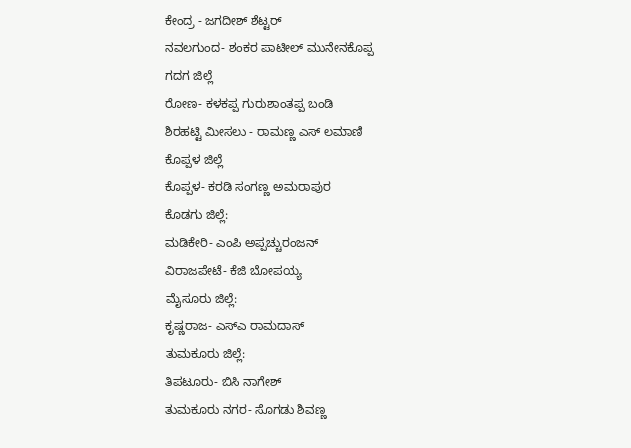ಕೇಂದ್ರ - ಜಗದೀಶ್ ಶೆಟ್ಟರ್
ನವಲಗುಂದ- ಶಂಕರ ಪಾಟೀಲ್ ಮುನೇನಕೊಪ್ಪ
ಗದಗ ಜಿಲ್ಲೆ
ರೋಣ- ಕಳಕಪ್ಪ ಗುರುಶಾಂತಪ್ಪ ಬಂಡಿ
ಶಿರಹಟ್ಟಿ ಮೀಸಲು - ರಾಮಣ್ಣ ಎಸ್ ಲಮಾಣಿ
ಕೊಪ್ಪಳ ಜಿಲ್ಲೆ
ಕೊಪ್ಪಳ- ಕರಡಿ ಸಂಗಣ್ಣ ಅಮರಾಪುರ
ಕೊಡಗು ಜಿಲ್ಲೆ:
ಮಡಿಕೇರಿ- ಎಂಪಿ ಅಪ್ಪಚ್ಚುರಂಜನ್
ವಿರಾಜಪೇಟೆ- ಕೆಜಿ ಬೋಪಯ್ಯ
ಮೈಸೂರು ಜಿಲ್ಲೆ:
ಕೃಷ್ಣರಾಜ- ಎಸ್ಎ ರಾಮದಾಸ್
ತುಮಕೂರು ಜಿಲ್ಲೆ:
ತಿಪಟೂರು- ಬಿಸಿ ನಾಗೇಶ್
ತುಮಕೂರು ನಗರ- ಸೊಗಡು ಶಿವಣ್ಣ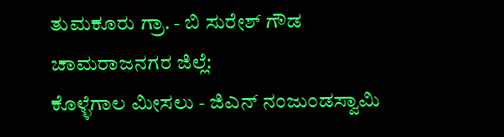ತುಮಕೂರು ಗ್ರಾ. - ಬಿ ಸುರೇಶ್ ಗೌಡ
ಚಾಮರಾಜನಗರ ಜಿಲ್ಲೆ:
ಕೊಳ್ಳೆಗಾಲ ಮೀಸಲು - ಜಿಎನ್ ನಂಜುಂಡಸ್ವಾಮಿ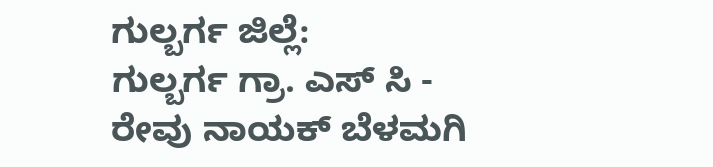ಗುಲ್ಬರ್ಗ ಜಿಲ್ಲೆ:
ಗುಲ್ಬರ್ಗ ಗ್ರಾ. ಎಸ್ ಸಿ - ರೇವು ನಾಯಕ್ ಬೆಳಮಗಿ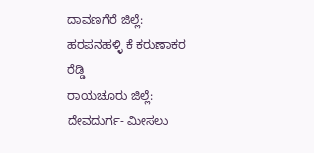ದಾವಣಗೆರೆ ಜಿಲ್ಲೆ:
ಹರಪನಹಳ್ಳಿ ಕೆ ಕರುಣಾಕರ ರೆಡ್ಡಿ
ರಾಯಚೂರು ಜಿಲ್ಲೆ:
ದೇವದುರ್ಗ- ಮೀಸಲು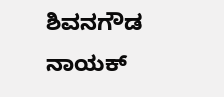ಶಿವನಗೌಡ ನಾಯಕ್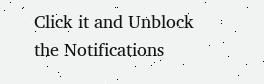Click it and Unblock the Notifications